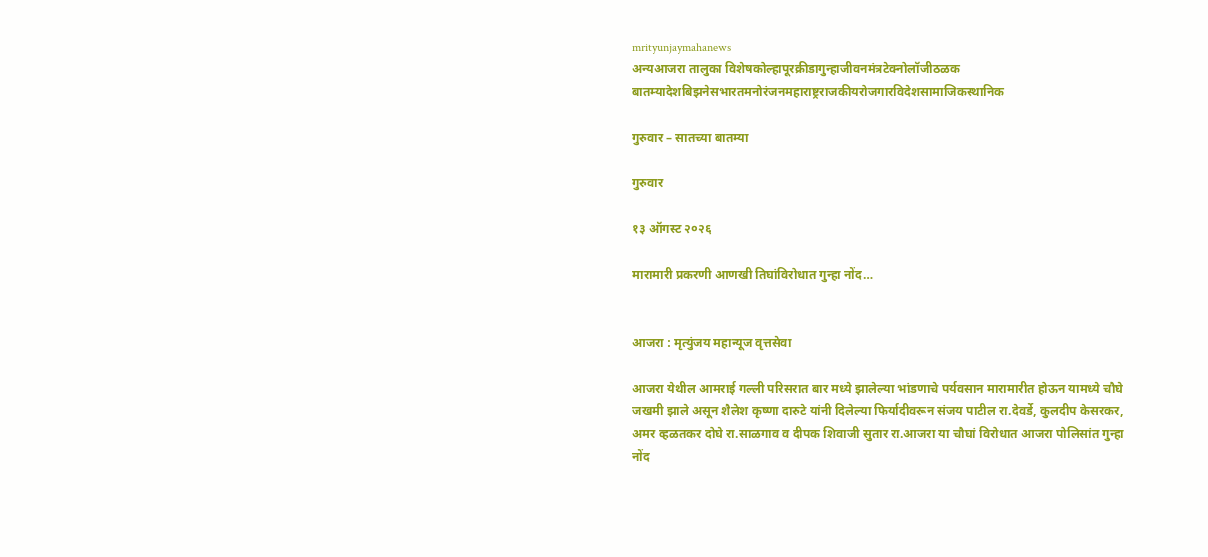mrityunjaymahanews
अन्यआजरा तालुका विशेषकोल्हापूरक्रीडागुन्हाजीवनमंत्रटेक्नोलॉजीठळक बातम्यादेशबिझनेसभारतमनोरंजनमहाराष्ट्रराजकीयरोजगारविदेशसामाजिकस्थानिक

गुरुवार – सातच्या बातम्या

गुरुवार

१३ ऑगस्ट २०२६

मारामारी प्रकरणी आणखी तिघांविरोधात गुन्हा नोंद…


आजरा : मृत्युंजय महान्यूज वृत्तसेवा

आजरा येथील आमराई गल्ली परिसरात बार मध्ये झालेल्या भांडणाचे पर्यवसान मारामारीत होऊन यामध्ये चौघे जखमी झाले असून शैलेश कृष्णा दारुटे यांनी दिलेल्या फिर्यादीवरून संजय पाटील रा.देवर्डे, कुलदीप केसरकर, अमर व्हळतकर दोघे रा.साळगाव व दीपक शिवाजी सुतार रा.आजरा या चौघां विरोधात आजरा पोलिसांत गुन्हा नोंद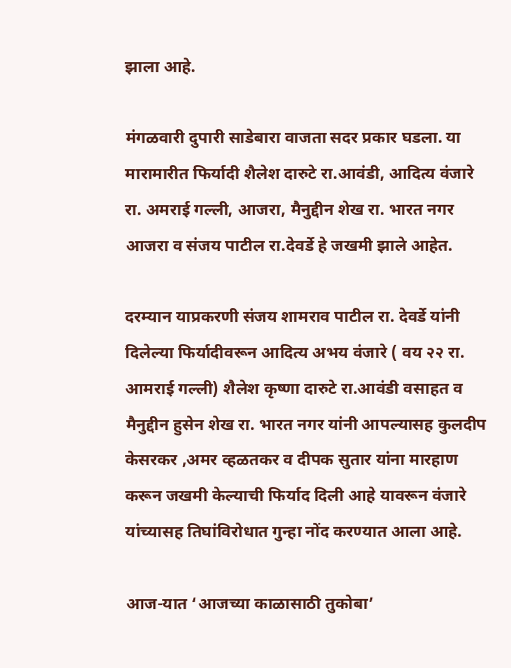झाला आहे.

मंगळवारी दुपारी साडेबारा वाजता सदर प्रकार घडला. या मारामारीत फिर्यादी शैलेश दारुटे रा.आवंडी, आदित्य वंजारे रा. अमराई गल्ली, आजरा, मैनुद्दीन शेख रा. भारत नगर आजरा व संजय पाटील रा.देवर्डे हे जखमी झाले आहेत.

दरम्यान याप्रकरणी संजय शामराव पाटील रा. देवर्डे यांनी दिलेल्या फिर्यादीवरून आदित्य अभय वंजारे ( वय २२ रा. आमराई गल्ली) शैलेश कृष्णा दारुटे रा.आवंडी वसाहत व मैनुद्दीन हुसेन शेख रा. भारत नगर यांनी आपल्यासह कुलदीप केसरकर ,अमर व्हळतकर व दीपक सुतार यांना मारहाण करून जखमी केल्याची फिर्याद दिली आहे यावरून वंजारे यांच्यासह तिघांविरोधात गुन्हा नोंद करण्यात आला आहे.

आज-यात ‘आजच्या काळासाठी तुकोबा’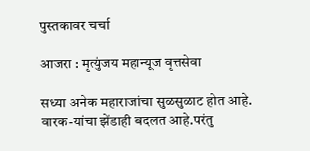पुस्तकावर चर्चा

आजरा : मृत्युंजय महान्यूज वृत्तसेवा

सध्या अनेक महाराजांचा सुळसुळाट होत आहे. वारक-यांचा झेंडाही बदलत आहे.परंतु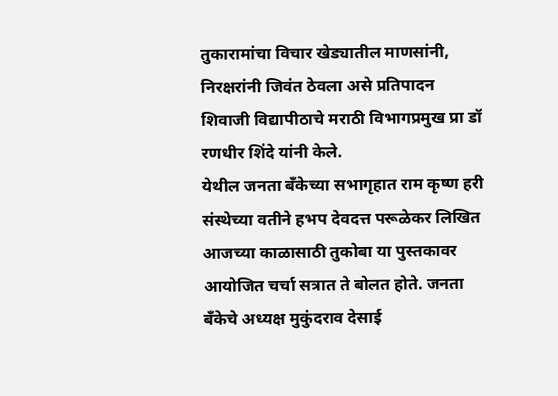तुकारामांचा विचार खेड्यातील माणसांनी, निरक्षरांनी जिवंत ठेवला असे प्रतिपादन शिवाजी विद्यापीठाचे मराठी विभागप्रमुख प्रा डॉ रणधीर शिंदे यांनी केले.
येथील जनता बँकेच्या सभागृहात राम कृष्ण हरी संस्थेच्या वतीने हभप देवदत्त परूळेकर लिखित आजच्या काळासाठी तुकोबा या पुस्तकावर आयोजित चर्चा सत्रात ते बोलत होते. जनता बँकेचे अध्यक्ष मुकुंदराव देसाई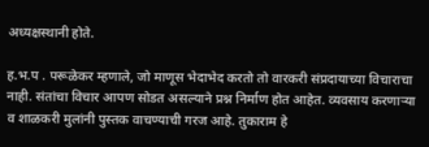अध्यक्षस्थानी होते.

ह.भ.प . परूळेकर म्हणाले, जो माणूस भेदाभेद करतो तो वारकरी संप्रदायाच्या विचाराचा नाही. संतांचा विचार आपण सोडत असल्याने प्रश्न निर्माण होत आहेत. व्यवसाय करणाऱ्या व शाळकरी मुलांनी पुस्तक वाचण्याची गरज आहे. तुकाराम हे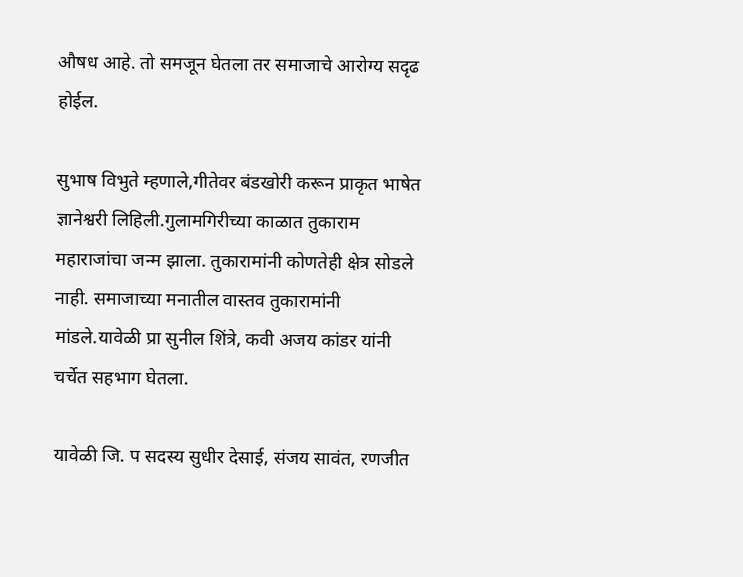औषध आहे. तो समजून घेतला तर समाजाचे आरोग्य सदृढ होईल.

सुभाष विभुते म्हणाले,गीतेवर बंडखोरी करून प्राकृत भाषेत ज्ञानेश्वरी लिहिली.गुलामगिरीच्या काळात तुकाराम महाराजांचा जन्म झाला. तुकारामांनी कोणतेही क्षेत्र सोडले नाही. समाजाच्या मनातील वास्तव तुकारामांनी मांडले.यावेळी प्रा सुनील शिंत्रे, कवी अजय कांडर यांनी चर्चेत सहभाग घेतला.

यावेळी जि. प सदस्य सुधीर देसाई, संजय सावंत, रणजीत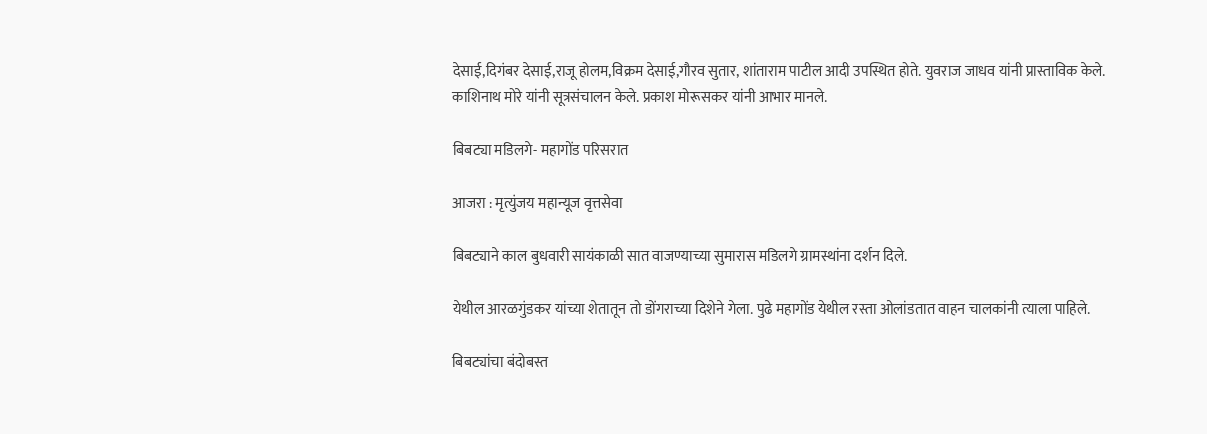देसाई,दिगंबर देसाई,राजू होलम,विक्रम देसाई,गौरव सुतार, शांताराम पाटील आदी उपस्थित होते. युवराज जाधव यांनी प्रास्ताविक केले. काशिनाथ मोरे यांनी सूत्रसंचालन केले. प्रकाश मोरूसकर यांनी आभार मानले.

बिबट्या मडिलगे- महागोंड परिसरात

आजरा : मृत्युंजय महान्यूज वृत्तसेवा

बिबट्याने काल बुधवारी सायंकाळी सात वाजण्याच्या सुमारास मडिलगे ग्रामस्थांना दर्शन दिले.

येथील आरळगुंडकर यांच्या शेतातून तो डोंगराच्या दिशेने गेला. पुढे महागोंड येथील रस्ता ओलांडतात वाहन चालकांनी त्याला पाहिले.

बिबट्यांचा बंदोबस्त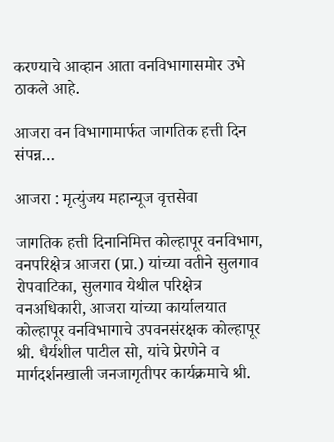करण्याचे आव्हान आता वनविभागासमोर उभे ठाकले आहे.

आजरा वन विभागामार्फत जागतिक हत्ती दिन संपन्न…

आजरा : मृत्युंजय महान्यूज वृत्तसेवा

जागतिक हत्ती दिनानिमित्त कोल्हापूर वनविभाग, वनपरिक्षेत्र आजरा (प्रा.) यांच्या वतीने सुलगाव रोपवाटिका, सुलगाव येथील परिक्षेत्र वनअधिकारी, आजरा यांच्या कार्यालयात कोल्हापूर वनविभागाचे उपवनसंरक्षक कोल्हापूर श्री. धैर्यशील पाटील सो, यांचे प्रेरणेने व मार्गदर्शनखाली जनजागृतीपर कार्यक्रमाचे श्री.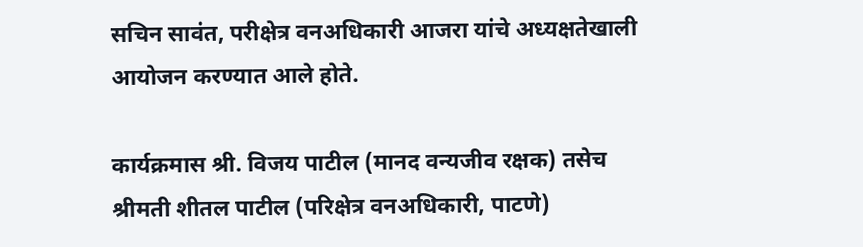सचिन सावंत, परीक्षेत्र वनअधिकारी आजरा यांचे अध्यक्षतेखाली आयोजन करण्यात आले होते.

कार्यक्रमास श्री. विजय पाटील (मानद वन्यजीव रक्षक) तसेच श्रीमती शीतल पाटील (परिक्षेत्र वनअधिकारी, पाटणे)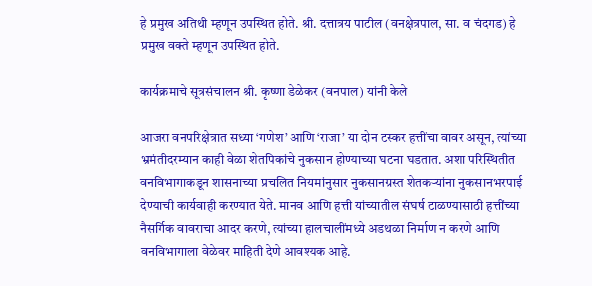हे प्रमुख अतिथी म्हणून उपस्थित होते. श्री. दत्तात्रय पाटील (वनक्षेत्रपाल, सा. व चंदगड) हे प्रमुख वक्ते म्हणून उपस्थित होते.

कार्यक्रमाचे सूत्रसंचालन श्री. कृष्णा डेळेकर (वनपाल) यांनी केले

आजरा वनपरिक्षेत्रात सध्या ‘गणेश’ आणि ‘राजा’ या दोन टस्कर हत्तींचा वावर असून, त्यांच्या भ्रमंतीदरम्यान काही वेळा शेतपिकांचे नुकसान होण्याच्या घटना घडतात. अशा परिस्थितीत वनविभागाकडून शासनाच्या प्रचलित नियमांनुसार नुकसानग्रस्त शेतकऱ्यांना नुकसानभरपाई देण्याची कार्यवाही करण्यात येते. मानव आणि हत्ती यांच्यातील संघर्ष टाळण्यासाठी हत्तींच्या नैसर्गिक वावराचा आदर करणे, त्यांच्या हालचालींमध्ये अडथळा निर्माण न करणे आणि वनविभागाला वेळेवर माहिती देणे आवश्यक आहे.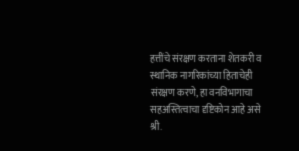हत्तींचे संरक्षण करताना शेतकरी व स्थानिक नागरिकांच्या हिताचेही संरक्षण करणे, हा वनविभागाचा सहअस्तित्वाचा दृष्टिकोन आहे असे श्री.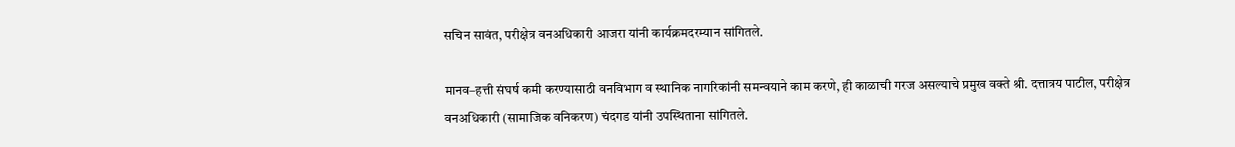सचिन सावंत, परीक्षेत्र वनअधिकारी आजरा यांनी कार्यक्रमदरम्यान सांगितले.

मानव–हत्ती संघर्ष कमी करण्यासाठी वनविभाग व स्थानिक नागरिकांनी समन्वयाने काम करणे, ही काळाची गरज असल्याचे प्रमुख वक्ते श्री. दत्तात्रय पाटील, परीक्षेत्र वनअधिकारी (सामाजिक वनिकरण) चंदगड यांनी उपस्थिताना सांगितले.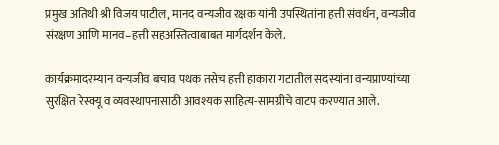प्रमुख अतिथी श्री विजय पाटील, मानद वन्यजीव रक्षक यांनी उपस्थितांना हत्ती संवर्धन, वन्यजीव संरक्षण आणि मानव–हत्ती सहअस्तित्वाबाबत मार्गदर्शन केले.

कार्यक्रमादरम्यान वन्यजीव बचाव पथक तसेच हत्ती हाकारा गटातील सदस्यांना वन्यप्राण्यांच्या सुरक्षित रेस्क्यू व व्यवस्थापनासाठी आवश्यक साहित्य-सामग्रीचे वाटप करण्यात आले.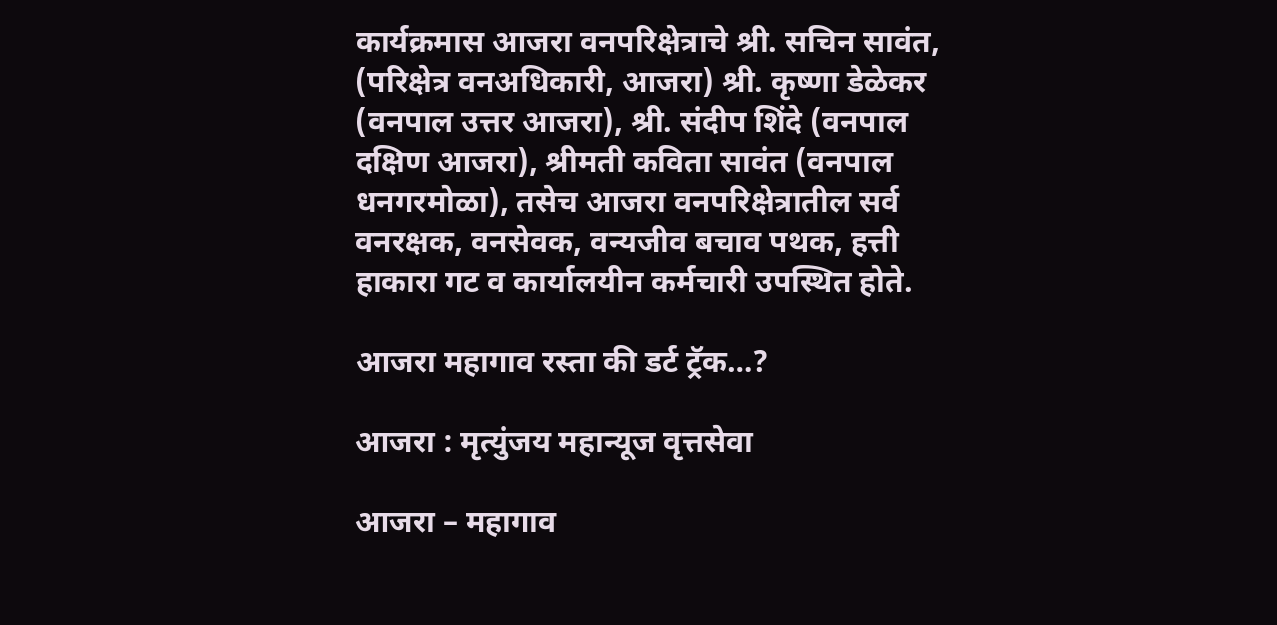कार्यक्रमास आजरा वनपरिक्षेत्राचे श्री. सचिन सावंत, (परिक्षेत्र वनअधिकारी, आजरा) श्री. कृष्णा डेळेकर (वनपाल उत्तर आजरा), श्री. संदीप शिंदे (वनपाल दक्षिण आजरा), श्रीमती कविता सावंत (वनपाल धनगरमोळा), तसेच आजरा वनपरिक्षेत्रातील सर्व वनरक्षक, वनसेवक, वन्यजीव बचाव पथक, हत्ती हाकारा गट व कार्यालयीन कर्मचारी उपस्थित होते.

आजरा महागाव रस्ता की डर्ट ट्रॅक…?

आजरा : मृत्युंजय महान्यूज वृत्तसेवा

आजरा – महागाव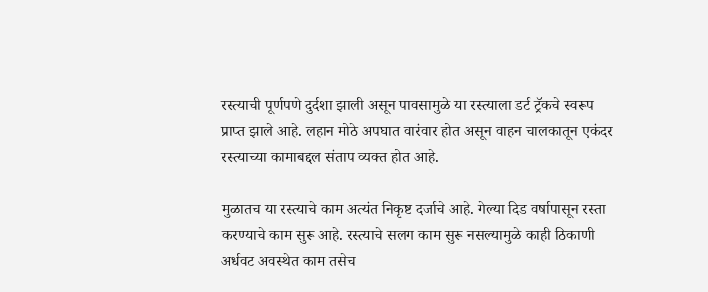रस्त्याची पूर्णपणे दुर्दशा झाली असून पावसामुळे या रस्त्याला डर्ट ट्रॅकचे स्वरूप प्राप्त झाले आहे. लहान मोठे अपघात वारंवार होत असून वाहन चालकातून एकंदर रस्त्याच्या कामाबद्दल संताप व्यक्त होत आहे.

मुळातच या रस्त्याचे काम अत्यंत निकृष्ट दर्जाचे आहे. गेल्या दिड वर्षापासून रस्ता करण्याचे काम सुरू आहे. रस्त्याचे सलग काम सुरू नसल्यामुळे काही ठिकाणी अर्धवट अवस्थेत काम तसेच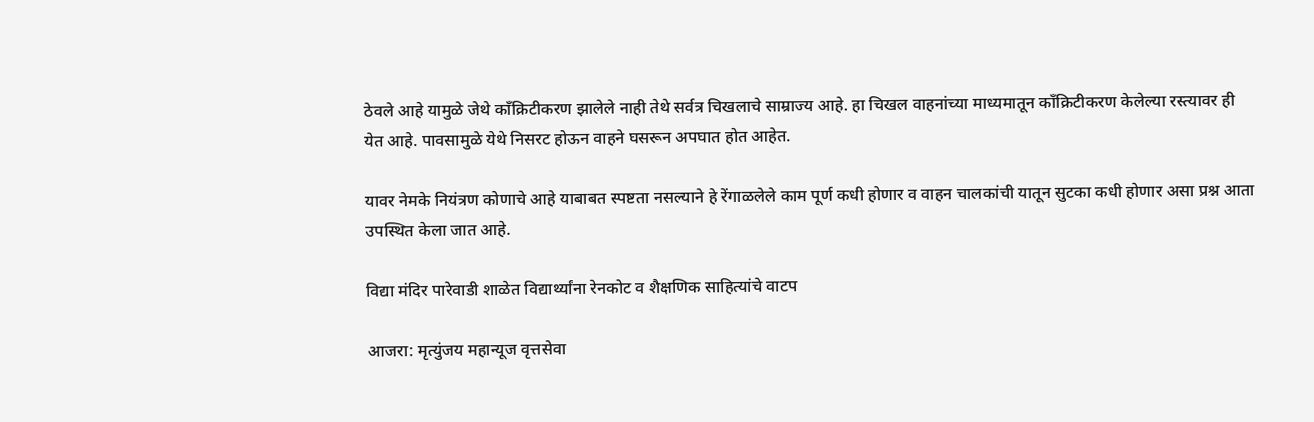ठेवले आहे यामुळे जेथे काँक्रिटीकरण झालेले नाही तेथे सर्वत्र चिखलाचे साम्राज्य आहे. हा चिखल वाहनांच्या माध्यमातून काँक्रिटीकरण केलेल्या रस्त्यावर ही येत आहे. पावसामुळे येथे निसरट होऊन वाहने घसरून अपघात होत आहेत.

यावर नेमके नियंत्रण कोणाचे आहे याबाबत स्पष्टता नसल्याने हे रेंगाळलेले काम पूर्ण कधी होणार व वाहन चालकांची यातून सुटका कधी होणार असा प्रश्न आता उपस्थित केला जात आहे.

विद्या मंदिर पारेवाडी शाळेत विद्यार्थ्यांना रेनकोट व शैक्षणिक साहित्यांचे वाटप

आजरा: मृत्युंजय महान्यूज वृत्तसेवा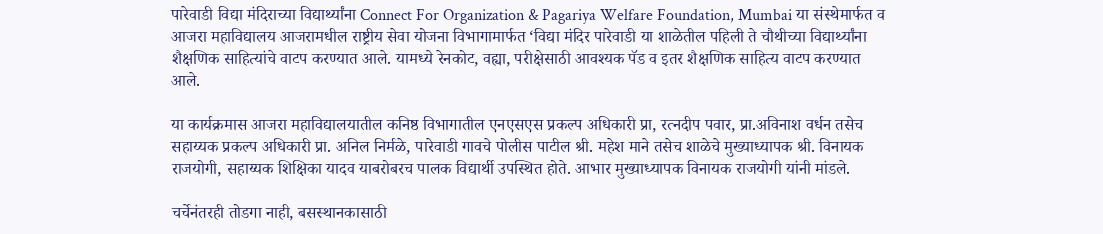पारेवाडी विद्या मंदिराच्या विद्यार्थ्यांना Connect For Organization & Pagariya Welfare Foundation, Mumbai या संस्थेमार्फत व आजरा महाविद्यालय आजरामधील राष्ट्रीय सेवा योजना विभागामार्फत ‘विद्या मंदिर पारेवाडी या शाळेतील पहिली ते चौथीच्या विद्यार्थ्यांना शैक्षणिक साहित्यांचे वाटप करण्यात आले. यामध्ये रेनकोट, वह्या, परीक्षेसाठी आवश्यक पॅड व इतर शैक्षणिक साहित्य वाटप करण्यात आले.

या कार्यक्रमास आजरा महाविद्यालयातील कनिष्ठ विभागातील एनएसएस प्रकल्प अधिकारी प्रा, रत्नदीप पवार, प्रा.अविनाश वर्धन तसेच सहाय्यक प्रकल्प अधिकारी प्रा. अनिल निर्मळे, पारेवाडी गावचे पोलीस पाटील श्री. महेश माने तसेच शाळेचे मुख्याध्यापक श्री. विनायक राजयोगी, सहाय्यक शिक्षिका यादव याबरोबरच पालक विद्यार्थी उपस्थित होते. आभार मुख्याध्यापक विनायक राजयोगी यांनी मांडले.

चर्चेनंतरही तोडगा नाही, बसस्थानकासाठी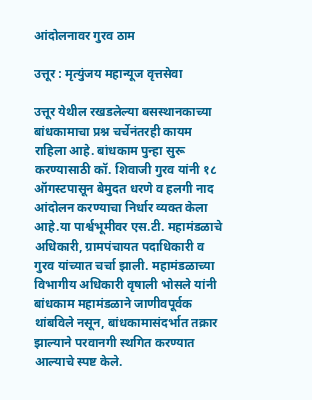आंदोलनावर गुरव ठाम

उत्तूर : मृत्युंजय महान्यूज वृत्तसेवा

उत्तूर येथील रखडलेल्या बसस्थानकाच्या बांधकामाचा प्रश्न चर्चेनंतरही कायम राहिला आहे. बांधकाम पुन्हा सुरू करण्यासाठी कॉ. शिवाजी गुरव यांनी १८ ऑगस्टपासून बेमुदत धरणे व हलगी नाद आंदोलन करण्याचा निर्धार व्यक्त केला आहे.या पार्श्वभूमीवर एस.टी. महामंडळाचे अधिकारी, ग्रामपंचायत पदाधिकारी व गुरव यांच्यात चर्चा झाली. महामंडळाच्या विभागीय अधिकारी वृषाली भोसले यांनी बांधकाम महामंडळाने जाणीवपूर्वक थांबविले नसून, बांधकामासंदर्भात तक्रार झाल्याने परवानगी स्थगित करण्यात आल्याचे स्पष्ट केले.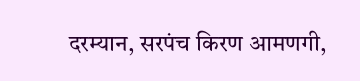दरम्यान, सरपंच किरण आमणगी,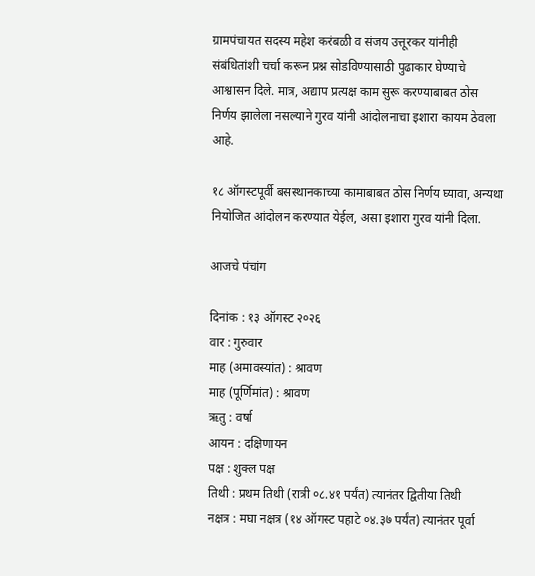ग्रामपंचायत सदस्य महेश करंबळी व संजय उत्तूरकर यांनीही संबंधितांशी चर्चा करून प्रश्न सोडविण्यासाठी पुढाकार घेण्याचे आश्वासन दिले. मात्र, अद्याप प्रत्यक्ष काम सुरू करण्याबाबत ठोस निर्णय झालेला नसल्याने गुरव यांनी आंदोलनाचा इशारा कायम ठेवला आहे.

१८ ऑगस्टपूर्वी बसस्थानकाच्या कामाबाबत ठोस निर्णय घ्यावा, अन्यथा नियोजित आंदोलन करण्यात येईल, असा इशारा गुरव यांनी दिला.

आजचे पंचांग

दिनांक : १३ ऑगस्ट २०२६
वार : गुरुवार
माह (अमावस्यांत) : श्रावण
माह (पूर्णिमांत) : श्रावण
ऋतु : वर्षा
आयन : दक्षिणायन
पक्ष : शुक्ल पक्ष
तिथी : प्रथम तिथी (रात्री ०८.४१ पर्यंत) त्यानंतर द्वितीया तिथी
नक्षत्र : मघा नक्षत्र (१४ ऑगस्ट पहाटे ०४.३७ पर्यंत) त्यानंतर पूर्वा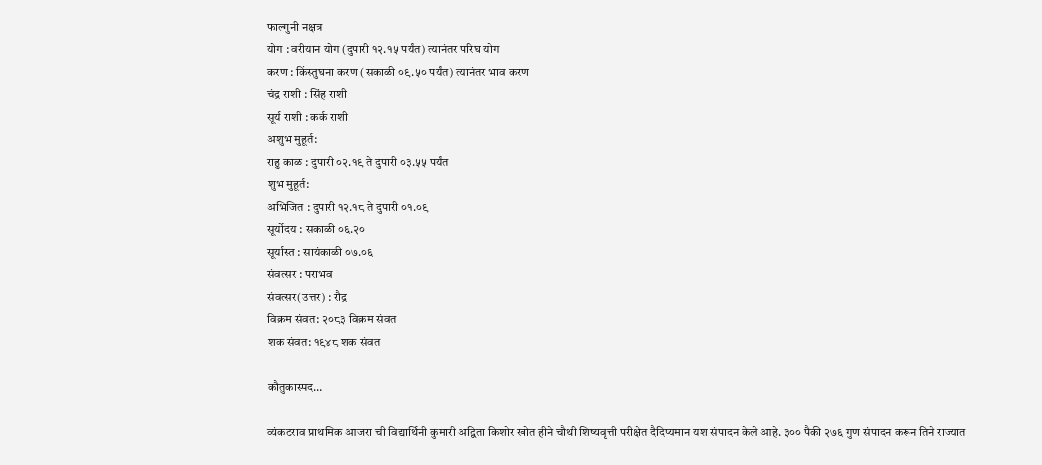फाल्गुनी नक्षत्र
योग : वरीयान योग (दुपारी १२.१५ पर्यंत) त्यानंतर परिघ योग
करण : किंस्तुघना करण (सकाळी ०९.५० पर्यंत) त्यानंतर भाव करण
चंद्र राशी : सिंह राशी
सूर्य राशी : कर्क राशी
अशुभ मुहूर्त:
राहु काळ : दुपारी ०२.१९ ते दुपारी ०३.५५ पर्यंत
शुभ मुहूर्त:
अभिजित : दुपारी १२.१८ ते दुपारी ०१.०९
सूर्योदय : सकाळी ०६.२०
सूर्यास्त : सायंकाळी ०७.०६
संवत्सर : पराभव
संवत्सर(उत्तर) : रौद्र
विक्रम संवत: २०८३ विक्रम संवत
शक संवत: १९४८ शक संवत

कौतुकास्पद…

व्यंकटराव प्राथमिक आजरा ची विद्यार्थिनी कुमारी अद्विता किशोर खोत हीने चौथी शिष्यवृत्ती परीक्षेत दैदिप्यमान यश संपादन केले आहे. ३०० पैकी २७६ गुण संपादन करून तिने राज्यात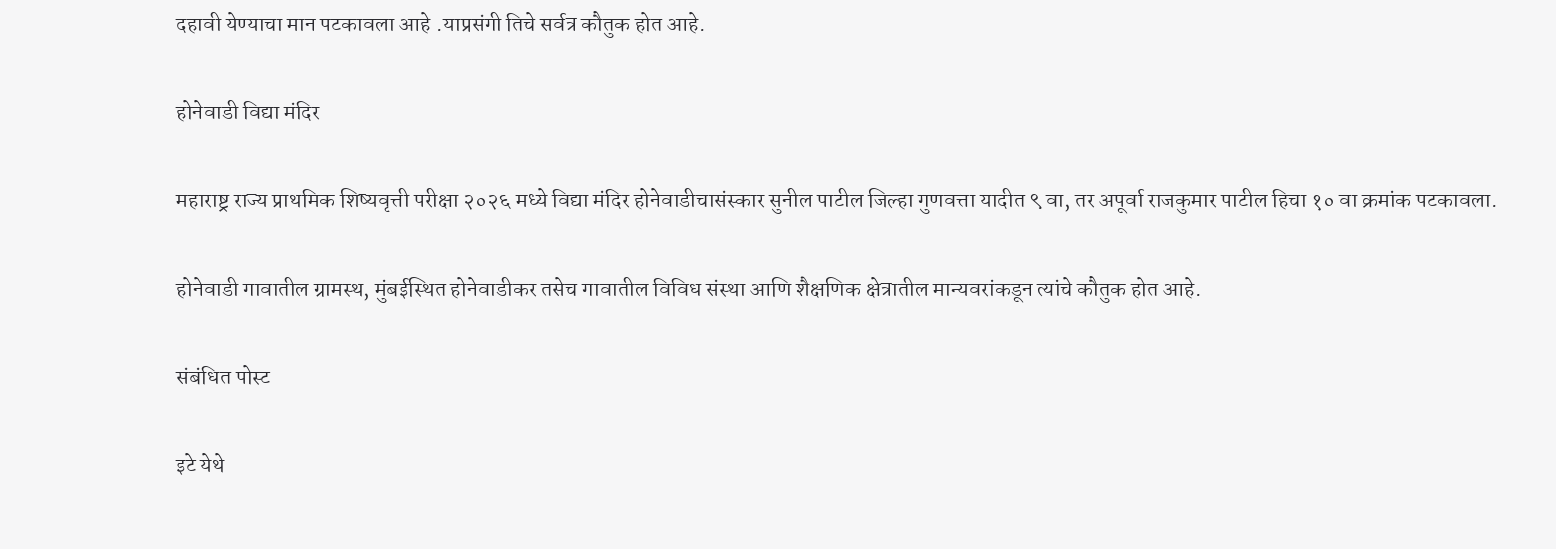दहावी येण्याचा मान पटकावला आहे .याप्रसंगी तिचे सर्वत्र कौतुक होत आहे.

होनेवाडी विद्या मंदिर

महाराष्ट्र राज्य प्राथमिक शिष्यवृत्ती परीक्षा २०२६ मध्ये विद्या मंदिर होनेवाडीचासंस्कार सुनील पाटील जिल्हा गुणवत्ता यादीत ९ वा, तर अपूर्वा राजकुमार पाटील हिचा १० वा क्रमांक पटकावला.

होनेवाडी गावातील ग्रामस्थ, मुंबईस्थित होनेवाडीकर तसेच गावातील विविध संस्था आणि शैक्षणिक क्षेत्रातील मान्यवरांकडून त्यांचे कौतुक होत आहे.

संबंधित पोस्ट

इटे येथे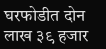घरफोडीत दोन लाख ३९ हजार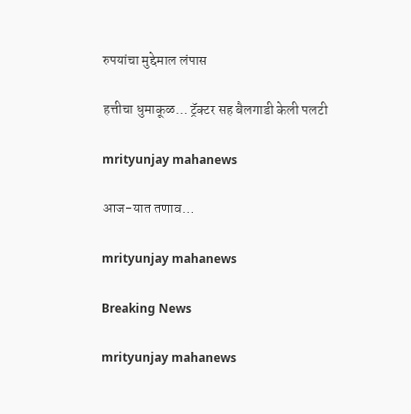रुपयांचा मुद्देमाल लंपास

हत्तीचा धुमाकूळ… ट्रॅक्टर सह बैलगाडी केली पलटी

mrityunjay mahanews

आज-यात तणाव…

mrityunjay mahanews

Breaking News

mrityunjay mahanews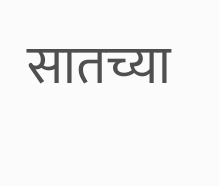सातच्या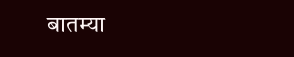बातम्या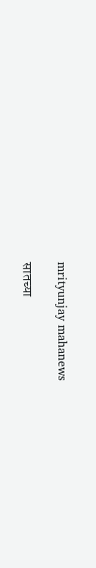mrityunjay mahanews

सातच्या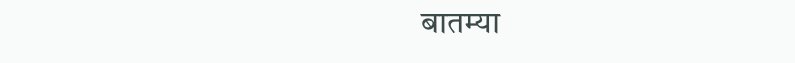बातम्या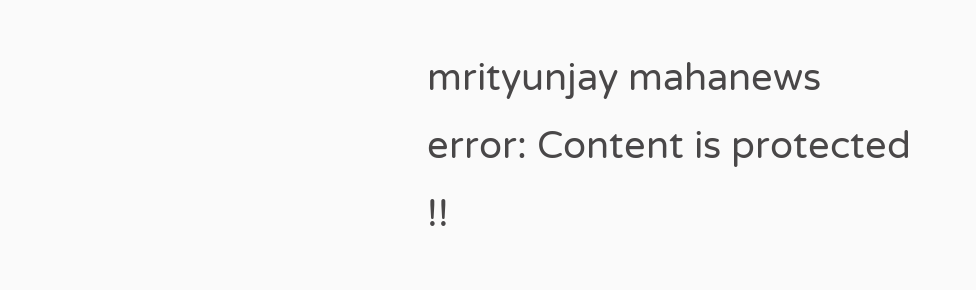mrityunjay mahanews
error: Content is protected !!